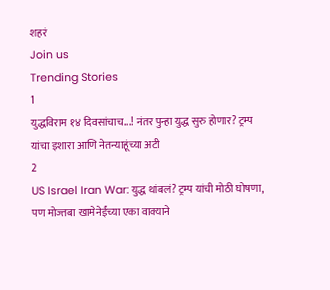शहरं
Join us
Trending Stories
1
युद्धविराम १४ दिवसांचाच...! नंतर पुन्हा युद्ध सुरु होणार? ट्रम्प यांचा इशारा आणि नेतन्याहूंच्या अटी
2
US Israel Iran War: युद्ध थांबलं? ट्रम्प यांची मोठी घोषणा, पण मोज्तबा खामेनेईंच्या एका वाक्याने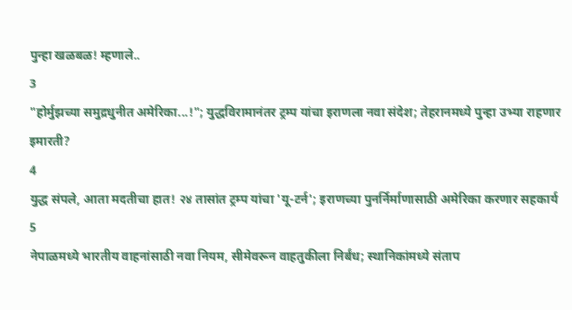पुन्हा खळबळ! म्हणाले..
3
"होर्मुझच्या समुद्रधुनीत अमेरिका...!"; युद्धविरामानंतर ट्रम्प यांचा इराणला नवा संदेश; तेहरानमध्ये पुन्हा उभ्या राहणार इमारती?
4
युद्ध संपले, आता मदतीचा हात! २४ तासांत ट्रम्प यांचा 'यू-टर्न'; इराणच्या पुनर्निर्माणासाठी अमेरिका करणार सहकार्य
5
नेपाळमध्ये भारतीय वाहनांसाठी नवा नियम, सीमेवरून वाहतुकीला निर्बंध; स्थानिकांमध्ये संताप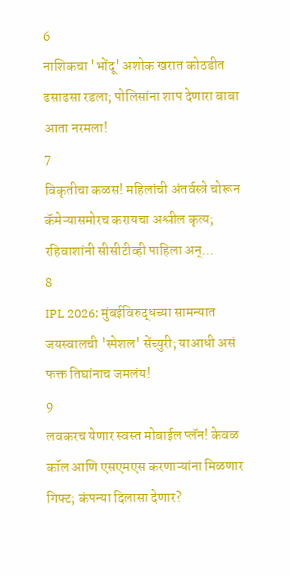6
नाशिकचा 'भोंदू' अशोक खरात कोठडीत ढसाढसा रडला; पोलिसांना शाप देणारा बाबा आता नरमला!
7
विकृतीचा कळस! महिलांची अंतर्वस्त्रे चोरून कॅमेऱ्यासमोरच करायचा अश्लील कृत्य; रहिवाशांनी सीसीटीव्ही पाहिला अन्...
8
IPL 2026: मुंबईविरुद्धच्या सामन्यात जयस्वालची 'स्पेशल' सेंच्युरी; याआधी असं फक्त तिघांनाच जमलंय!
9
लवकरच येणार स्वस्त मोबाईल प्लॅन! केवळ कॉल आणि एसएमएस करणाऱ्यांना मिळणार गिफ्ट; कंपन्या दिलासा देणार?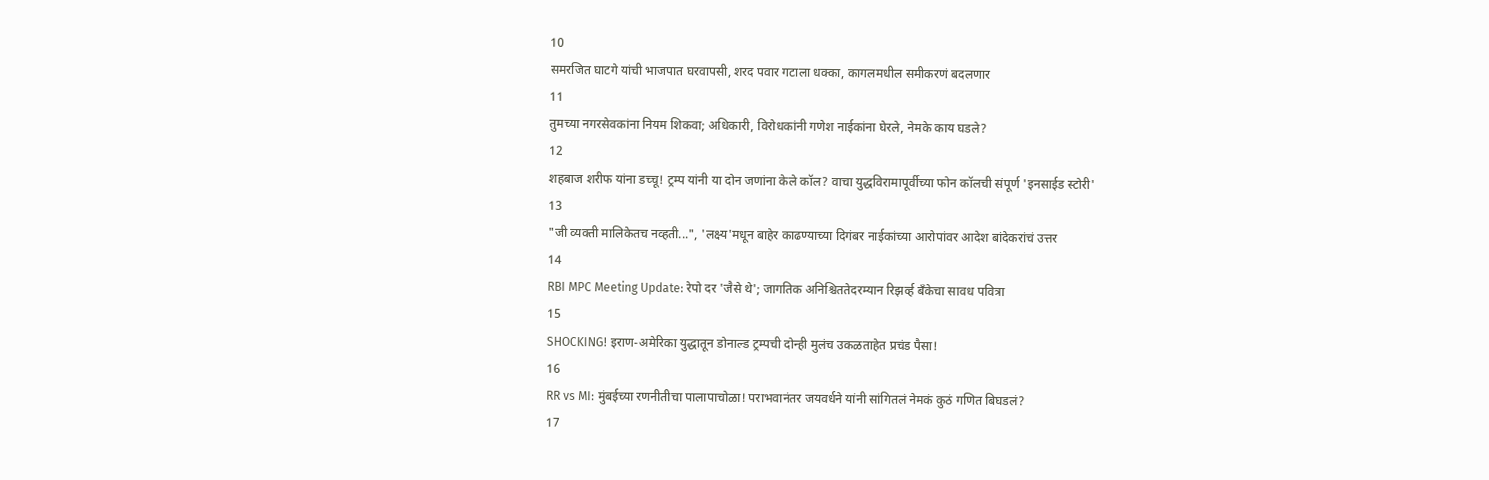10
समरजित घाटगे यांची भाजपात घरवापसी, शरद पवार गटाला धक्का, कागलमधील समीकरणं बदलणार
11
तुमच्या नगरसेवकांना नियम शिकवा; अधिकारी, विरोधकांनी गणेश नाईकांना घेरले, नेमके काय घडले?
12
शहबाज शरीफ यांना डच्चू! ट्रम्प यांनी या दोन जणांना केले कॉल? वाचा युद्धविरामापूर्वीच्या फोन कॉलची संपूर्ण 'इनसाईड स्टोरी'
13
"जी व्यक्ती मालिकेतच नव्हती...", 'लक्ष्य'मधून बाहेर काढण्याच्या दिगंबर नाईकांच्या आरोपांवर आदेश बांदेकरांचं उत्तर
14
RBI MPC Meeting Update: रेपो दर 'जैसे थे'; जागतिक अनिश्चिततेदरम्यान रिझर्व्ह बँकेचा सावध पवित्रा
15
SHOCKING! इराण-अमेरिका युद्धातून डोनाल्ड ट्रम्पची दोन्ही मुलंच उकळताहेत प्रचंड पैसा!
16
RR vs MI: मुंबईच्या रणनीतीचा पालापाचोळा! पराभवानंतर जयवर्धने यांनी सांगितलं नेमकं कुठं गणित बिघडलं?
17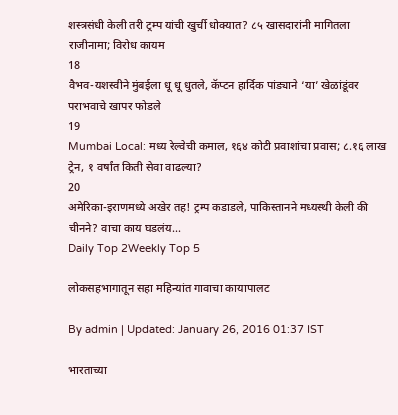शस्त्रसंधी केली तरी ट्रम्प यांची खुर्ची धोक्यात? ८५ खासदारांनी मागितला राजीनामा; विरोध कायम
18
वैभव-यशस्वीने मुंबईला धू धू धुतले, कॅप्टन हार्दिक पांड्याने ‘या’ खेळांडूंवर पराभवाचे खापर फोडले
19
Mumbai Local: मध्य रेल्वेची कमाल, १६४ कोटी प्रवाशांचा प्रवास; ८.१६ लाख ट्रेन, १ वर्षांत किती सेवा वाढल्या?
20
अमेरिका-इराणमध्ये अखेर तह! ट्रम्प कडाडले, पाकिस्तानने मध्यस्थी केली की चीनने? वाचा काय घडलंय...
Daily Top 2Weekly Top 5

लोकसहभागातून सहा महिन्यांत गावाचा कायापालट

By admin | Updated: January 26, 2016 01:37 IST

भारताच्या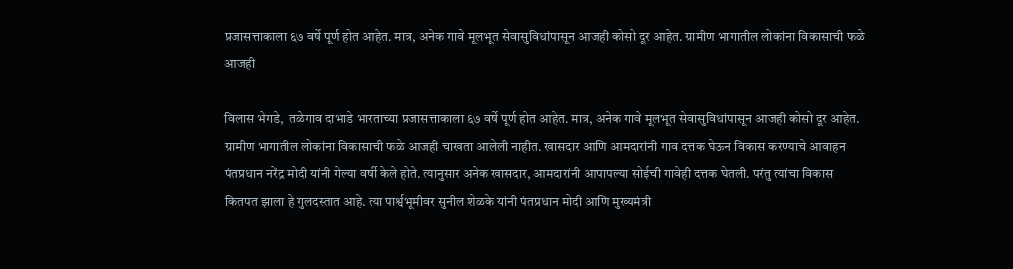प्रजासत्ताकाला ६७ वर्षे पूर्ण होत आहेत. मात्र, अनेक गावे मूलभूत सेवासुविधांपासून आजही कोसो दूर आहेत. ग्रामीण भागातील लोकांना विकासाची फळे आजही

विलास भेगडे,  तळेगाव दाभाडे भारताच्या प्रजासत्ताकाला ६७ वर्षे पूर्ण होत आहेत. मात्र, अनेक गावे मूलभूत सेवासुविधांपासून आजही कोसो दूर आहेत. ग्रामीण भागातील लोकांना विकासाची फळे आजही चाखता आलेली नाहीत. खासदार आणि आमदारांनी गाव दत्तक घेऊन विकास करण्याचे आवाहन पंतप्रधान नरेंद्र मोदी यांनी गेल्या वर्षी केले होते. त्यानुसार अनेक खासदार, आमदारांनी आपापल्या सोईची गावेही दत्तक घेतली. परंतु त्यांचा विकास कितपत झाला हे गुलदस्तात आहे. त्या पार्श्वभूमीवर सुनील शेळके यांनी पंतप्रधान मोदी आणि मुख्यमंत्री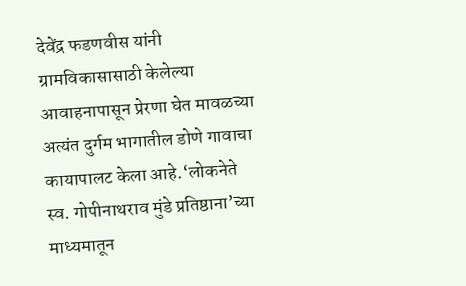देवेंद्र फडणवीस यांनी ग्रामविकासासाठी केलेल्या आवाहनापासून प्रेरणा घेत मावळच्या अत्यंत दुर्गम भागातील डोणे गावाचा कायापालट केला आहे.‘लोकनेते स्व. गोपीनाथराव मुंडे प्रतिष्ठाना’च्या माध्यमातून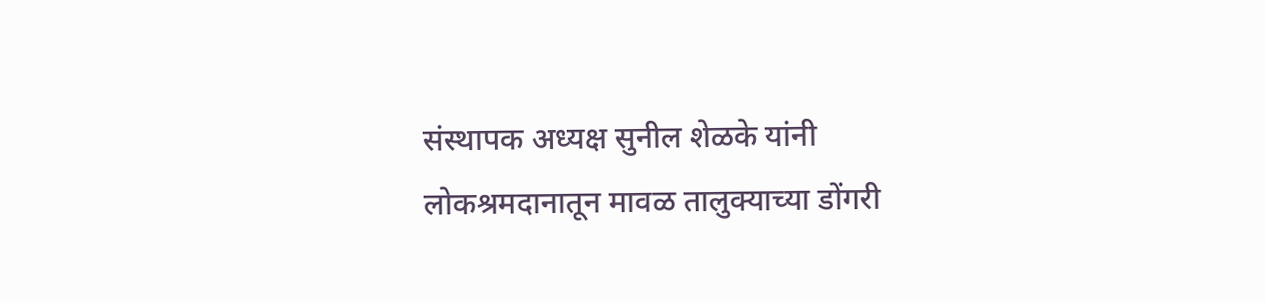संस्थापक अध्यक्ष सुनील शेळके यांनी लोकश्रमदानातून मावळ तालुक्याच्या डोंगरी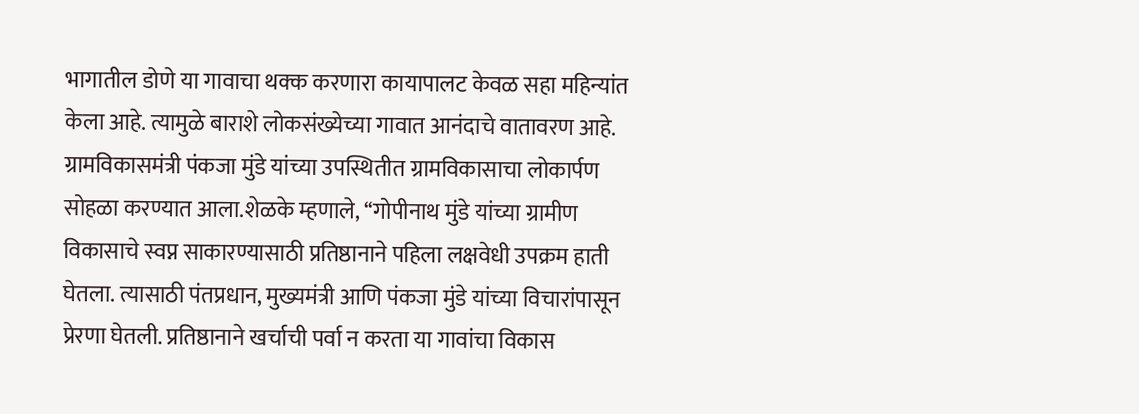भागातील डोणे या गावाचा थक्क करणारा कायापालट केवळ सहा महिन्यांत केला आहे. त्यामुळे बाराशे लोकसंख्येच्या गावात आनंदाचे वातावरण आहे. ग्रामविकासमंत्री पंकजा मुंडे यांच्या उपस्थितीत ग्रामविकासाचा लोकार्पण सोहळा करण्यात आला.शेळके म्हणाले, ‘‘गोपीनाथ मुंडे यांच्या ग्रामीण विकासाचे स्वप्न साकारण्यासाठी प्रतिष्ठानाने पहिला लक्षवेधी उपक्रम हाती घेतला. त्यासाठी पंतप्रधान, मुख्यमंत्री आणि पंकजा मुंडे यांच्या विचारांपासून प्रेरणा घेतली. प्रतिष्ठानाने खर्चाची पर्वा न करता या गावांचा विकास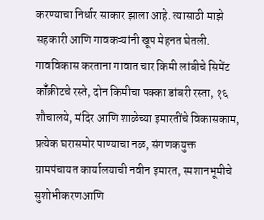करण्याचा निर्धार साकार झाला आहे. त्यासाठी माझे सहकारी आणि गावकऱ्यांनी खूप मेहनत घेतली. गावविकास करताना गावात चार किमी लांबीचे सिमेंट कॉँक्रीटचे रस्ते, दोन किमीचा पक्का डांबरी रस्ता, १६ शौचालये, मंदिर आणि शाळेच्या इमारतींचे विकासकाम, प्रत्येक घरासमोर पाण्याचा नळ, संगणकयुक्त ग्रामपंचायत कार्यालयाची नवीन इमारत, स्मशानभूमीचे सुशोभीकरणआणि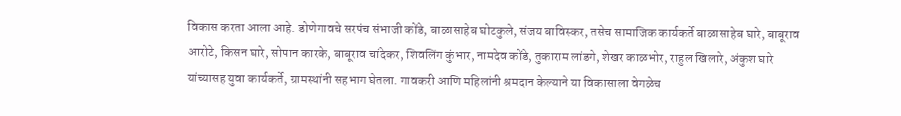विकास करता आला आहे. डोणेगावचे सरपंच संभाजी कोंडे, बाळासाहेब घोटकुले, संजय बाविस्कर, तसेच सामाजिक कार्यकर्ते बाळासाहेब घारे, बाबूराव आरोटे, किसन घारे, सोपान कारके, बाबूराव चांदेकर, शिवलिंग कुंभार, नामदेव कोंडे, तुकाराम लांडगे, शेखर काळभोर, राहुल खिलारे, अंकुश घारे यांच्यासह युवा कार्यकर्ते, ग्रामस्थांनी सहभाग घेतला. गावकरी आणि महिलांनी श्रमदान केल्याने या विकासाला वेगळेच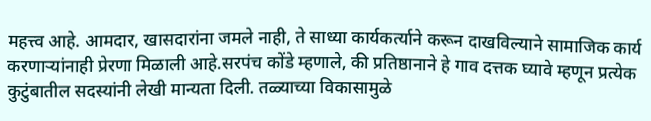महत्त्व आहे. आमदार, खासदारांना जमले नाही, ते साध्या कार्यकर्त्याने करून दाखविल्याने सामाजिक कार्य करणाऱ्यांनाही प्रेरणा मिळाली आहे.सरपंच कोंडे म्हणाले, की प्रतिष्ठानाने हे गाव दत्तक घ्यावे म्हणून प्रत्येक कुटुंबातील सदस्यांनी लेखी मान्यता दिली. तळ्याच्या विकासामुळे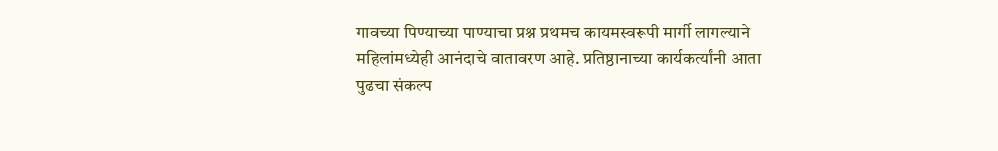गावच्या पिण्याच्या पाण्याचा प्रश्न प्रथमच कायमस्वरूपी मार्गी लागल्याने महिलांमध्येही आनंदाचे वातावरण आहे. प्रतिष्ठानाच्या कार्यकर्त्यांनी आता पुढचा संकल्प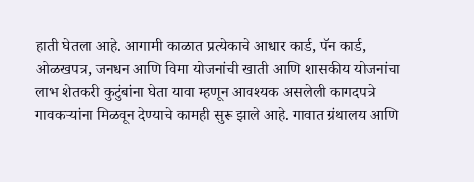हाती घेतला आहे. आगामी काळात प्रत्येकाचे आधार कार्ड, पॅन कार्ड, ओळखपत्र, जनधन आणि विमा योजनांची खाती आणि शासकीय योजनांचा लाभ शेतकरी कुटुंबांना घेता यावा म्हणून आवश्यक असलेली कागदपत्रे गावकऱ्यांना मिळवून देण्याचे कामही सुरू झाले आहे. गावात ग्रंथालय आणि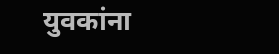युवकांना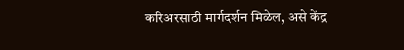करिअरसाठी मार्गदर्शन मिळेल, असे केंद्र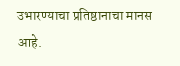उभारण्याचा प्रतिष्ठानाचा मानस आहे.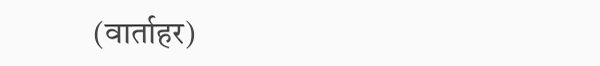(वार्ताहर)